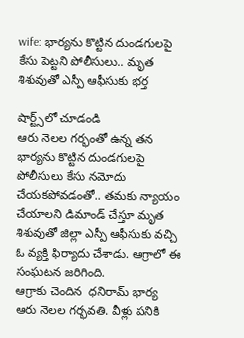wife: భార్యను కొట్టిన దుండగులపై కేసు పెట్టని పోలీసులు.. మృత శిశువుతో ఎస్పీ ఆఫీసుకు భర్త

షార్ట్స్‌లో చూడండి
ఆరు నెలల గర్భంతో ఉన్న తన భార్యను కొట్టిన దుండగులపై పోలీసులు కేసు నమోదు చేయకపోవడంతో.. తమకు న్యాయం చేయాలని డిమాండ్ చేస్తూ మృత శిశువుతో జిల్లా ఎస్పీ ఆఫీసుకు వచ్చి ఓ వ్యక్తి ఫిర్యాదు చేశాడు. ఆగ్రాలో ఈ సంఘటన జరిగింది.
ఆగ్రాకు చెందిన  ధనిరామ్ భార్య ఆరు నెలల గర్భవతి. వీళ్లు పనికి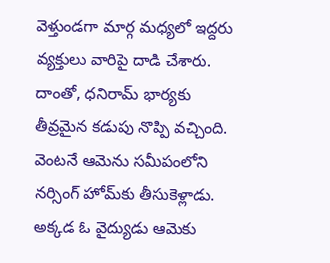వెళ్తుండగా మార్గ మధ్యలో ఇద్దరు వ్యక్తులు వారిపై దాడి చేశారు.
దాంతో, ధనిరామ్ భార్యకు తీవ్రమైన కడుపు నొప్పి వచ్చింది. వెంటనే ఆమెను సమీపంలోని నర్సింగ్ హోమ్‌కు తీసుకెళ్లాడు. అక్కడ ఓ వైద్యుడు ఆమెకు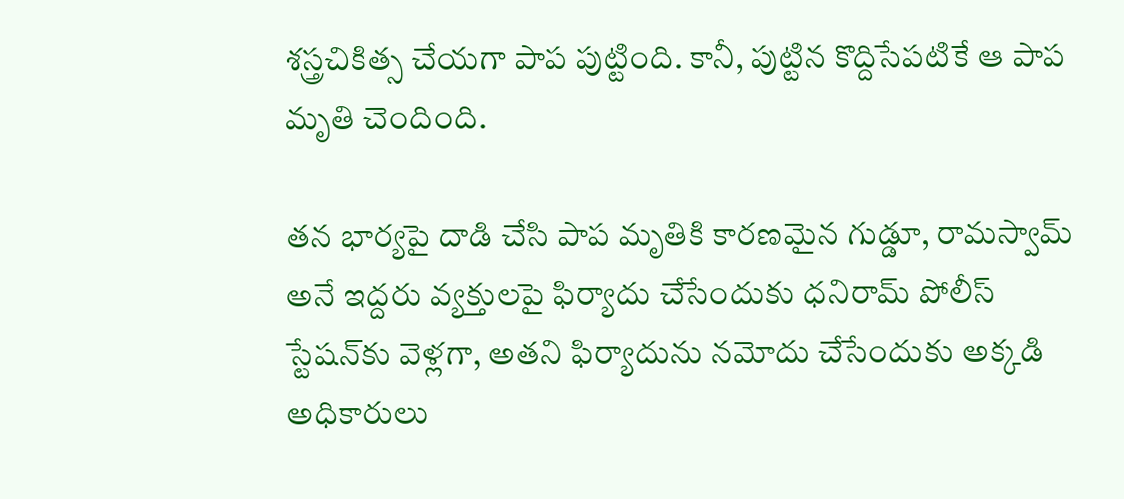శస్త్రచికిత్స చేయగా పాప పుట్టింది. కానీ, పుట్టిన కొద్దిసేపటికే ఆ పాప మృతి చెందింది.

తన భార్యపై దాడి చేసి పాప మృతికి కారణమైన గుడ్డూ, రామస్వామ్‌ అనే ఇద్దరు వ్యక్తులపై ఫిర్యాదు చేసేందుకు ధనిరామ్ పోలీస్ స్టేషన్‌కు వెళ్లగా, అతని ఫిర్యాదును నమోదు చేసేందుకు అక్కడి అధికారులు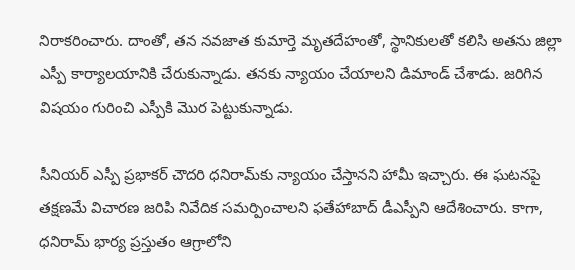నిరాకరించారు. దాంతో, తన నవజాత కుమార్తె మృతదేహంతో, స్థానికులతో కలిసి అతను జిల్లా ఎస్పీ కార్యాలయానికి చేరుకున్నాడు. తనకు న్యాయం చేయాలని డిమాండ్ చేశాడు. జరిగిన విషయం గురించి ఎస్పీకి మొర పెట్టుకున్నాడు.

సీనియర్ ఎస్పీ ప్రభాకర్ చౌదరి ధనిరామ్‌కు న్యాయం చేస్తానని హామీ ఇచ్చారు. ఈ ఘటనపై  తక్షణమే విచారణ జరిపి నివేదిక సమర్పించాలని ఫతేహాబాద్ డీఎస్పీని ఆదేశించారు. కాగా, ధనిరామ్ భార్య ప్రస్తుతం ఆగ్రాలోని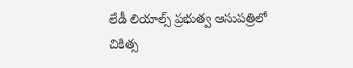లేడీ లియాల్స్ ప్రభుత్వ ఆసుపత్రిలో చికిత్స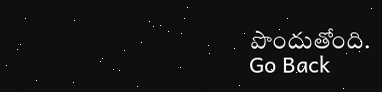పొందుతోంది.
Go Back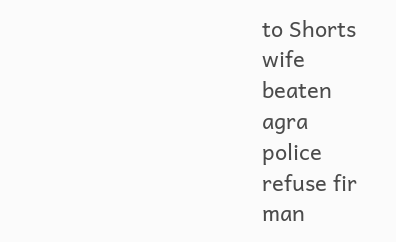to Shorts
wife
beaten
agra
police
refuse fir
man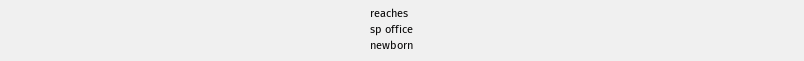reaches
sp office
newborn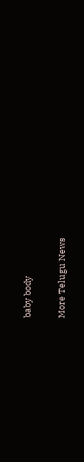baby body

More Telugu News